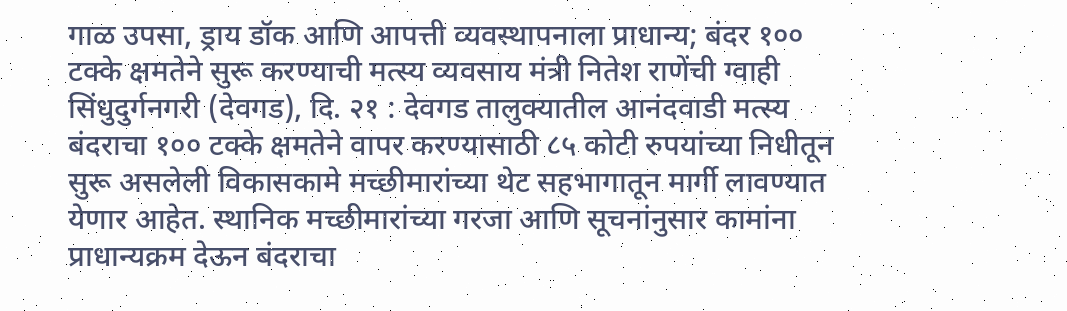गाळ उपसा, ड्राय डॉक आणि आपत्ती व्यवस्थापनाला प्राधान्य; बंदर १०० टक्के क्षमतेने सुरू करण्याची मत्स्य व्यवसाय मंत्री नितेश राणेंची ग्वाही
सिंधुदुर्गनगरी (देवगड), दि. २१ : देवगड तालुक्यातील आनंदवाडी मत्स्य बंदराचा १०० टक्के क्षमतेने वापर करण्यासाठी ८५ कोटी रुपयांच्या निधीतून सुरू असलेली विकासकामे मच्छीमारांच्या थेट सहभागातून मार्गी लावण्यात येणार आहेत. स्थानिक मच्छीमारांच्या गरजा आणि सूचनांनुसार कामांना प्राधान्यक्रम देऊन बंदराचा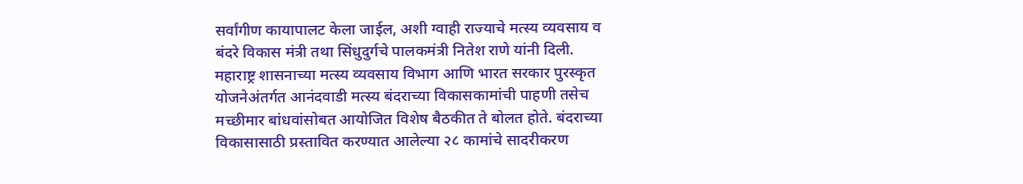सर्वांगीण कायापालट केला जाईल, अशी ग्वाही राज्याचे मत्स्य व्यवसाय व बंदरे विकास मंत्री तथा सिंधुदुर्गचे पालकमंत्री नितेश राणे यांनी दिली.
महाराष्ट्र शासनाच्या मत्स्य व्यवसाय विभाग आणि भारत सरकार पुरस्कृत योजनेअंतर्गत आनंदवाडी मत्स्य बंदराच्या विकासकामांची पाहणी तसेच मच्छीमार बांधवांसोबत आयोजित विशेष बैठकीत ते बोलत होते. बंदराच्या विकासासाठी प्रस्तावित करण्यात आलेल्या २८ कामांचे सादरीकरण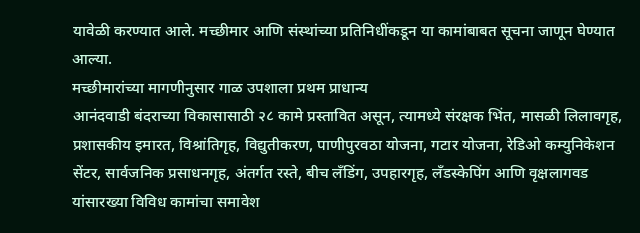यावेळी करण्यात आले. मच्छीमार आणि संस्थांच्या प्रतिनिधींकडून या कामांबाबत सूचना जाणून घेण्यात आल्या.
मच्छीमारांच्या मागणीनुसार गाळ उपशाला प्रथम प्राधान्य
आनंदवाडी बंदराच्या विकासासाठी २८ कामे प्रस्तावित असून, त्यामध्ये संरक्षक भिंत, मासळी लिलावगृह, प्रशासकीय इमारत, विश्रांतिगृह, विद्युतीकरण, पाणीपुरवठा योजना, गटार योजना, रेडिओ कम्युनिकेशन सेंटर, सार्वजनिक प्रसाधनगृह, अंतर्गत रस्ते, बीच लँडिंग, उपहारगृह, लँडस्केपिंग आणि वृक्षलागवड यांसारख्या विविध कामांचा समावेश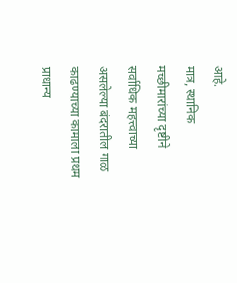आहे.
मात्र, स्थानिक मच्छीमारांच्या दृष्टीने सर्वाधिक महत्त्वाच्या असलेल्या बंदरातील गाळ काढण्याच्या कामाला प्रथम प्राधान्य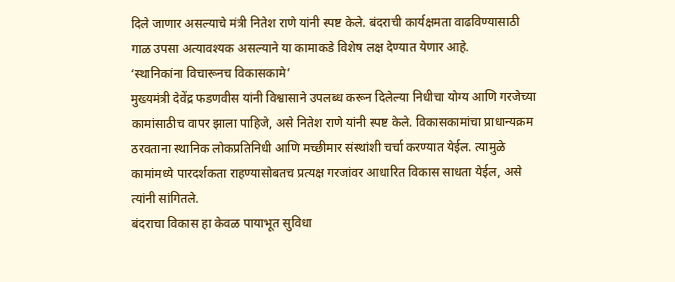दिले जाणार असल्याचे मंत्री नितेश राणे यांनी स्पष्ट केले. बंदराची कार्यक्षमता वाढविण्यासाठी गाळ उपसा अत्यावश्यक असल्याने या कामाकडे विशेष लक्ष देण्यात येणार आहे.
‘स्थानिकांना विचारूनच विकासकामे’
मुख्यमंत्री देवेंद्र फडणवीस यांनी विश्वासाने उपलब्ध करून दिलेल्या निधीचा योग्य आणि गरजेच्या कामांसाठीच वापर झाला पाहिजे, असे नितेश राणे यांनी स्पष्ट केले. विकासकामांचा प्राधान्यक्रम ठरवताना स्थानिक लोकप्रतिनिधी आणि मच्छीमार संस्थांशी चर्चा करण्यात येईल. त्यामुळे कामांमध्ये पारदर्शकता राहण्यासोबतच प्रत्यक्ष गरजांवर आधारित विकास साधता येईल, असे त्यांनी सांगितले.
बंदराचा विकास हा केवळ पायाभूत सुविधा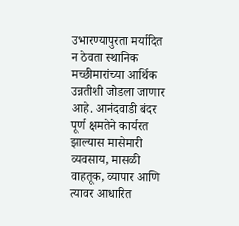उभारण्यापुरता मर्यादित न ठेवता स्थानिक मच्छीमारांच्या आर्थिक उन्नतीशी जोडला जाणार आहे. आनंदवाडी बंदर पूर्ण क्षमतेने कार्यरत झाल्यास मासेमारी व्यवसाय, मासळी वाहतूक, व्यापार आणि त्यावर आधारित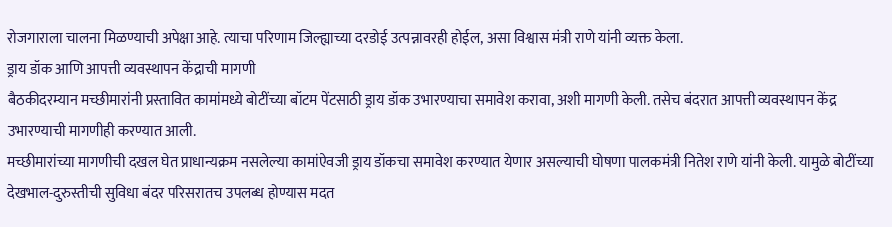रोजगाराला चालना मिळण्याची अपेक्षा आहे. त्याचा परिणाम जिल्ह्याच्या दरडोई उत्पन्नावरही होईल, असा विश्वास मंत्री राणे यांनी व्यक्त केला.
ड्राय डॉक आणि आपत्ती व्यवस्थापन केंद्राची मागणी
बैठकीदरम्यान मच्छीमारांनी प्रस्तावित कामांमध्ये बोटींच्या बॉटम पेंटसाठी ड्राय डॉक उभारण्याचा समावेश करावा, अशी मागणी केली. तसेच बंदरात आपत्ती व्यवस्थापन केंद्र उभारण्याची मागणीही करण्यात आली.
मच्छीमारांच्या मागणीची दखल घेत प्राधान्यक्रम नसलेल्या कामांऐवजी ड्राय डॉकचा समावेश करण्यात येणार असल्याची घोषणा पालकमंत्री नितेश राणे यांनी केली. यामुळे बोटींच्या देखभाल-दुरुस्तीची सुविधा बंदर परिसरातच उपलब्ध होण्यास मदत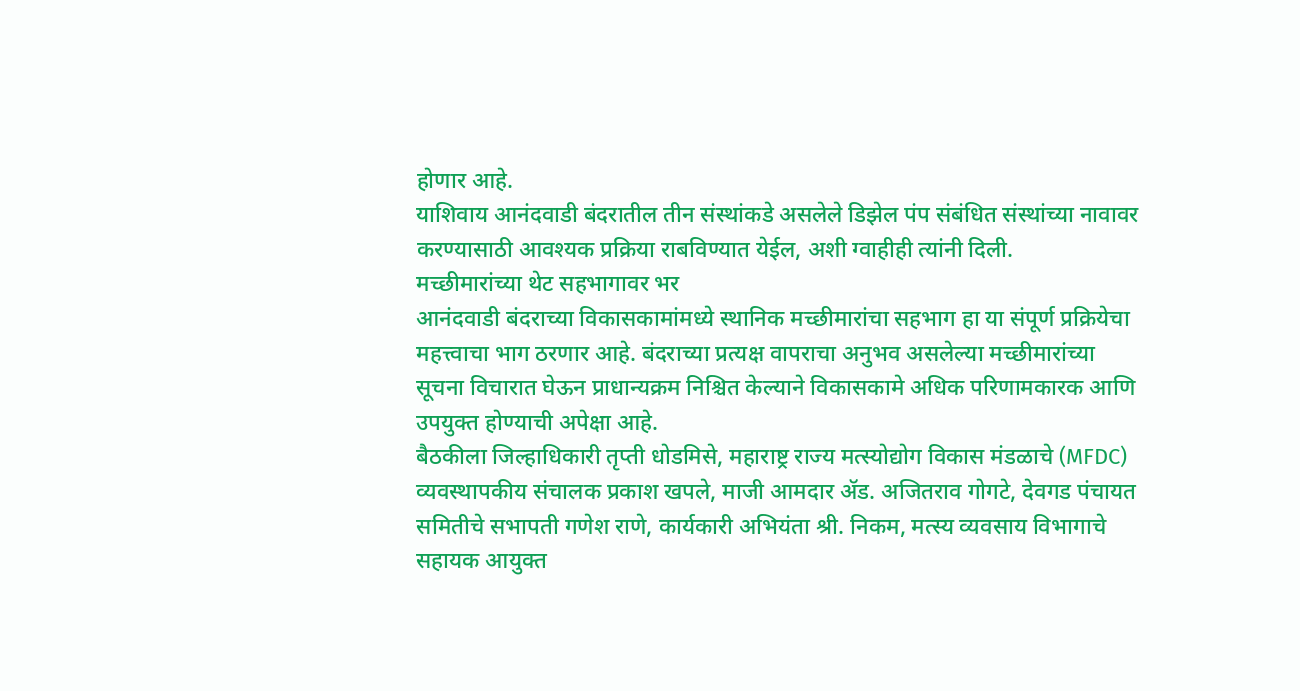होणार आहे.
याशिवाय आनंदवाडी बंदरातील तीन संस्थांकडे असलेले डिझेल पंप संबंधित संस्थांच्या नावावर करण्यासाठी आवश्यक प्रक्रिया राबविण्यात येईल, अशी ग्वाहीही त्यांनी दिली.
मच्छीमारांच्या थेट सहभागावर भर
आनंदवाडी बंदराच्या विकासकामांमध्ये स्थानिक मच्छीमारांचा सहभाग हा या संपूर्ण प्रक्रियेचा महत्त्वाचा भाग ठरणार आहे. बंदराच्या प्रत्यक्ष वापराचा अनुभव असलेल्या मच्छीमारांच्या सूचना विचारात घेऊन प्राधान्यक्रम निश्चित केल्याने विकासकामे अधिक परिणामकारक आणि उपयुक्त होण्याची अपेक्षा आहे.
बैठकीला जिल्हाधिकारी तृप्ती धोडमिसे, महाराष्ट्र राज्य मत्स्योद्योग विकास मंडळाचे (MFDC) व्यवस्थापकीय संचालक प्रकाश खपले, माजी आमदार ॲड. अजितराव गोगटे, देवगड पंचायत समितीचे सभापती गणेश राणे, कार्यकारी अभियंता श्री. निकम, मत्स्य व्यवसाय विभागाचे सहायक आयुक्त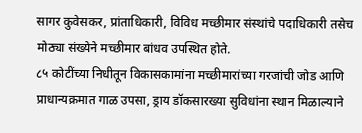सागर कुवेसकर, प्रांताधिकारी, विविध मच्छीमार संस्थांचे पदाधिकारी तसेच मोठ्या संख्येने मच्छीमार बांधव उपस्थित होते.
८५ कोटींच्या निधीतून विकासकामांना मच्छीमारांच्या गरजांची जोड आणि प्राधान्यक्रमात गाळ उपसा, ड्राय डॉकसारख्या सुविधांना स्थान मिळाल्याने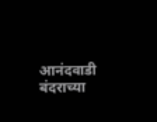आनंदवाडी बंदराच्या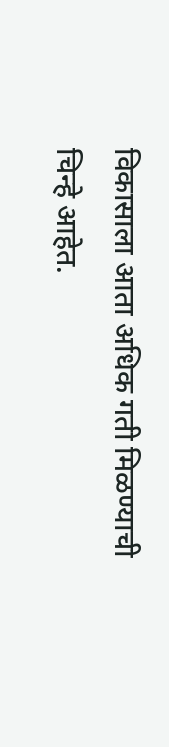विकासाला आता अधिक गती मिळण्याची चिन्हे आहेत.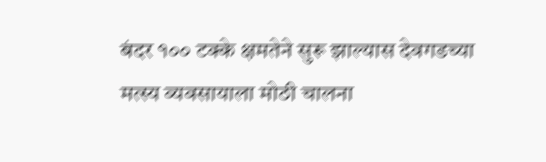बंदर १०० टक्के क्षमतेने सुरू झाल्यास देवगडच्या मत्स्य व्यवसायाला मोठी चालना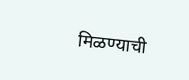मिळण्याची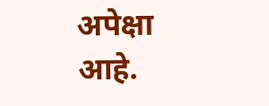अपेक्षा आहे.